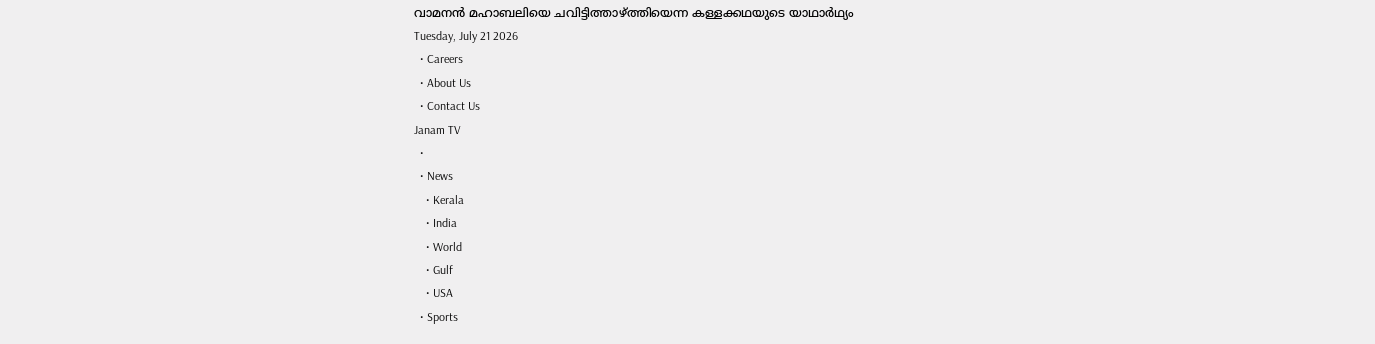വാമനൻ മഹാബലിയെ ചവിട്ടിത്താഴ്ത്തിയെന്ന കള്ളക്കഥയുടെ യാഥാർഥ്യം
Tuesday, July 21 2026
  • Careers
  • About Us
  • Contact Us
Janam TV
  •
  • News
    • Kerala
    • India
    • World
    • Gulf
    • USA
  • Sports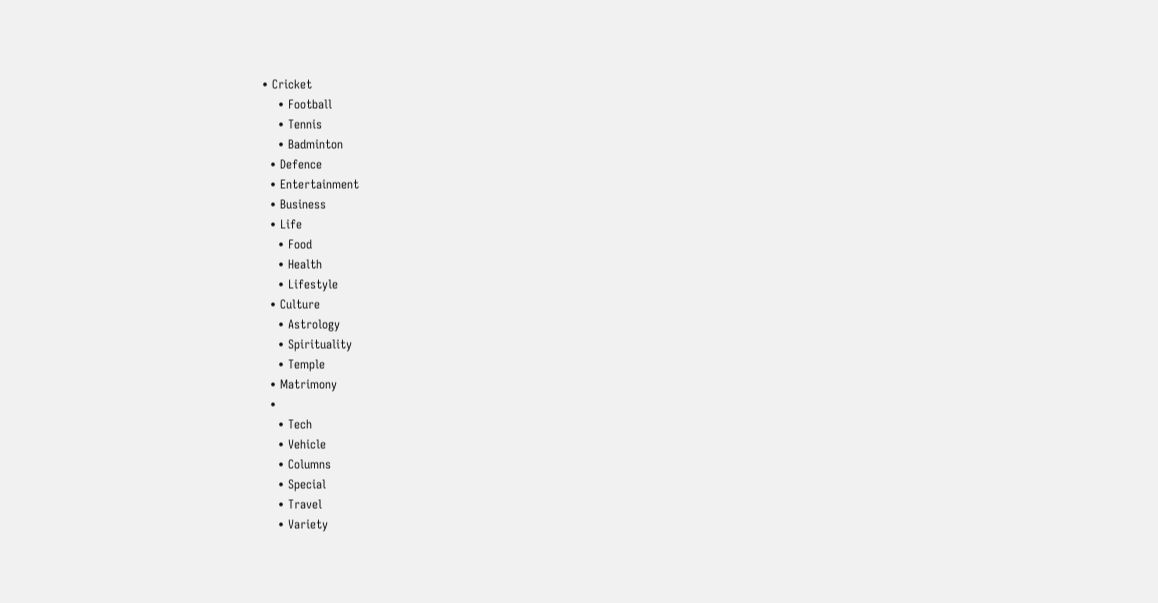• Cricket
    • Football
    • Tennis
    • Badminton
  • Defence
  • Entertainment
  • Business
  • Life
    • Food
    • Health
    • Lifestyle
  • Culture
    • Astrology
    • Spirituality
    • Temple
  • Matrimony
  •
    • Tech
    • Vehicle
    • Columns
    • Special
    • Travel
    • Variety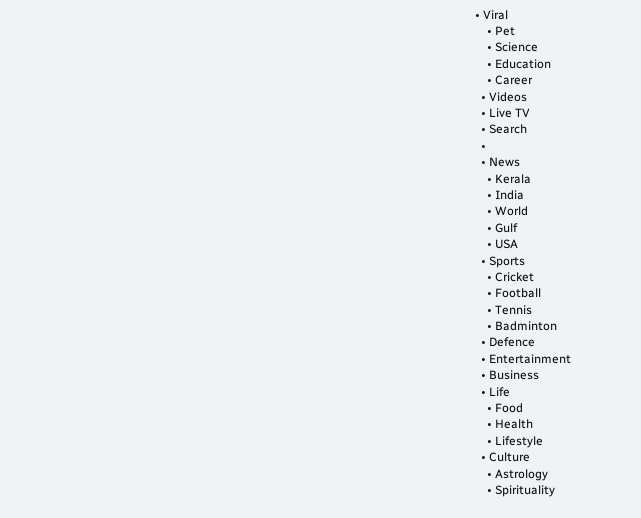• Viral
    • Pet
    • Science
    • Education
    • Career
  • Videos
  • Live TV
  • Search
  •
  • News
    • Kerala
    • India
    • World
    • Gulf
    • USA
  • Sports
    • Cricket
    • Football
    • Tennis
    • Badminton
  • Defence
  • Entertainment
  • Business
  • Life
    • Food
    • Health
    • Lifestyle
  • Culture
    • Astrology
    • Spirituality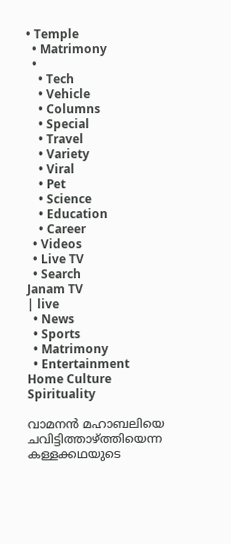• Temple
  • Matrimony
  •
    • Tech
    • Vehicle
    • Columns
    • Special
    • Travel
    • Variety
    • Viral
    • Pet
    • Science
    • Education
    • Career
  • Videos
  • Live TV
  • Search
Janam TV
| live
  • News
  • Sports
  • Matrimony
  • Entertainment
Home Culture Spirituality

വാമനൻ മഹാബലിയെ ചവിട്ടിത്താഴ്‌ത്തിയെന്ന കള്ളക്കഥയുടെ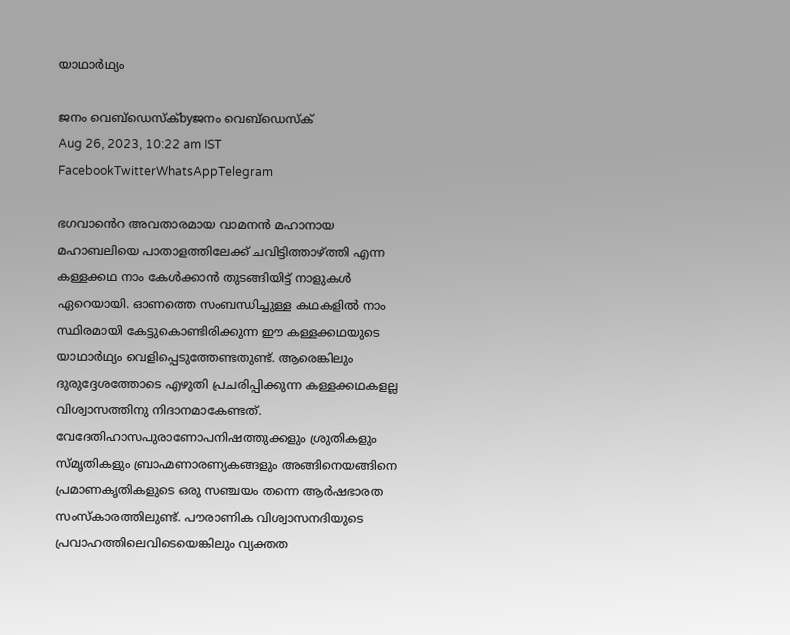യാഥാർഥ്യം

ജനം വെബ്‌ഡെസ്ക്byജനം വെബ്‌ഡെസ്ക്
Aug 26, 2023, 10:22 am IST
FacebookTwitterWhatsAppTelegram

ഭഗവാൻെറ അവതാരമായ വാമനൻ മഹാനായ മഹാബലിയെ പാതാളത്തിലേക്ക് ചവിട്ടിത്താഴ്‌ത്തി എന്ന കള്ളക്കഥ നാം കേൾക്കാൻ തുടങ്ങിയിട്ട് നാളുകൾ ഏറെയായി. ഓണത്തെ സംബന്ധിച്ചുള്ള കഥകളിൽ നാം സ്ഥിരമായി കേട്ടുകൊണ്ടിരിക്കുന്ന ഈ കള്ളക്കഥയുടെ യാഥാർഥ്യം വെളിപ്പെടുത്തേണ്ടതുണ്ട്. ആരെങ്കിലും ദുരുദ്ദേശത്തോടെ എഴുതി പ്രചരിപ്പിക്കുന്ന കള്ളക്കഥകളല്ല വിശ്വാസത്തിനു നിദാനമാകേണ്ടത്. വേദേതിഹാസപുരാണോപനിഷത്തുക്കളും ശ്രുതികളും സ്മൃതികളും ബ്രാഹ്മണാരണ്യകങ്ങളും അങ്ങിനെയങ്ങിനെ പ്രമാണകൃതികളുടെ ഒരു സഞ്ചയം തന്നെ ആർഷഭാരത സംസ്കാരത്തിലുണ്ട്. പൗരാണിക വിശ്വാസനദിയുടെ പ്രവാഹത്തിലെവിടെയെങ്കിലും വ്യക്തത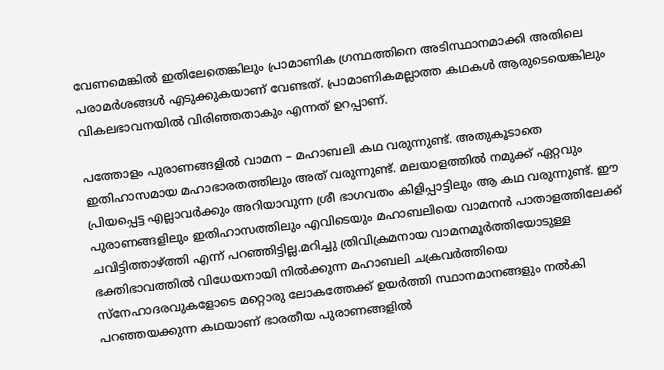വേണമെങ്കിൽ ഇതിലേതെങ്കിലും പ്രാമാണിക ഗ്രന്ഥത്തിനെ അടിസ്ഥാനമാക്കി അതിലെ പരാമർശങ്ങൾ എടുക്കുകയാണ് വേണ്ടത്. പ്രാമാണികമല്ലാത്ത കഥകൾ ആരുടെയെങ്കിലും വികലഭാവനയിൽ വിരിഞ്ഞതാകും എന്നത് ഉറപ്പാണ്.

പത്തോളം പുരാണങ്ങളിൽ വാമന – മഹാബലി കഥ വരുന്നുണ്ട്. അതുകൂടാതെ ഇതിഹാസമായ മഹാഭാരതത്തിലും അത് വരുന്നുണ്ട്. മലയാളത്തിൽ നമുക്ക് ഏറ്റവും പ്രിയപ്പെട്ട എല്ലാവർക്കും അറിയാവുന്ന ശ്രീ ഭാഗവതം കിളിപ്പാട്ടിലും ആ കഥ വരുന്നുണ്ട്. ഈ പുരാണങ്ങളിലും ഇതിഹാസത്തിലും എവിടെയും മഹാബലിയെ വാമനൻ പാതാളത്തിലേക്ക് ചവിട്ടിത്താഴ്‌ത്തി എന്ന് പറഞ്ഞിട്ടില്ല.മറിച്ചു ത്രിവിക്രമനായ വാമനമൂർത്തിയോടുള്ള ഭക്തിഭാവത്തിൽ വിധേയനായി നിൽക്കുന്ന മഹാബലി ചക്രവർത്തിയെ സ്നേഹാദരവുകളോടെ മറ്റൊരു ലോകത്തേക്ക് ഉയർത്തി സ്ഥാനമാനങ്ങളും നൽകി പറഞ്ഞയക്കുന്ന കഥയാണ് ഭാരതീയ പുരാണങ്ങളിൽ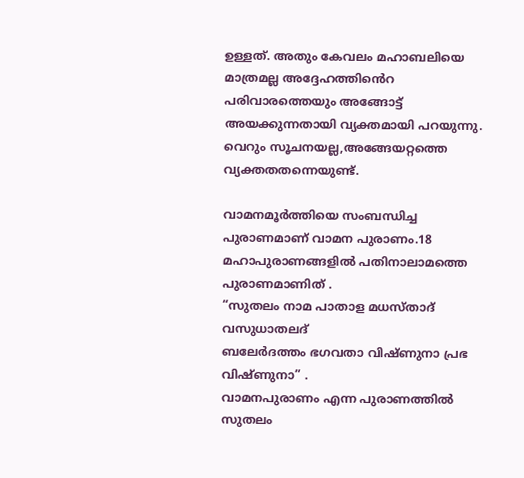ഉള്ളത്. അതും കേവലം മഹാബലിയെ മാത്രമല്ല അദ്ദേഹത്തിൻെറ പരിവാരത്തെയും അങ്ങോട്ട് അയക്കുന്നതായി വ്യക്തമായി പറയുന്നു. വെറും സൂചനയല്ല,അങ്ങേയറ്റത്തെ വ്യക്തതതന്നെയുണ്ട്.

വാമനമൂർത്തിയെ സംബന്ധിച്ച പുരാണമാണ് വാമന പുരാണം.18 മഹാപുരാണങ്ങളിൽ പതിനാലാമത്തെ പുരാണമാണിത് .
“സുതലം നാമ പാതാള മധസ്താദ് വസുധാതലദ്
ബലേർദത്തം ഭഗവതാ വിഷ്ണുനാ പ്രഭ വിഷ്ണുനാ” .
വാമനപുരാണം എന്ന പുരാണത്തിൽ സുതലം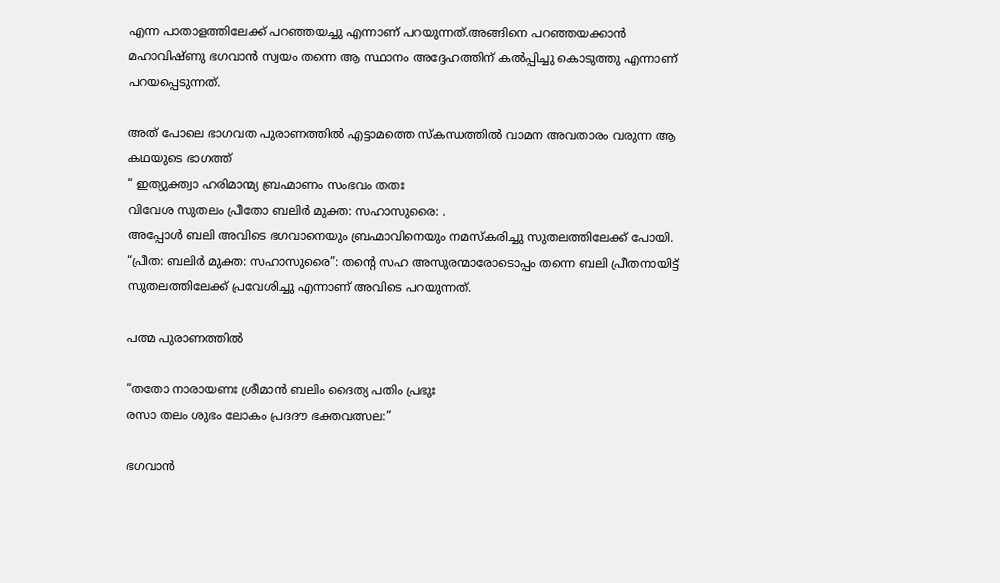എന്ന പാതാളത്തിലേക്ക് പറഞ്ഞയച്ചു എന്നാണ് പറയുന്നത്.അങ്ങിനെ പറഞ്ഞയക്കാൻ മഹാവിഷ്ണു ഭഗവാൻ സ്വയം തന്നെ ആ സ്ഥാനം അദ്ദേഹത്തിന് കൽപ്പിച്ചു കൊടുത്തു എന്നാണ് പറയപ്പെടുന്നത്.

അത് പോലെ ഭാഗവത പുരാണത്തിൽ എട്ടാമത്തെ സ്കന്ധത്തിൽ വാമന അവതാരം വരുന്ന ആ കഥയുടെ ഭാഗത്ത്‌
“ ഇത്യുക്ത്വാ ഹരിമാന്മ്യ ബ്രഹ്മാണം സംഭവം തതഃ
വിവേശ സുതലം പ്രീതോ ബലിർ മുക്ത: സഹാസുരൈ: .
അപ്പോൾ ബലി അവിടെ ഭഗവാനെയും ബ്രഹ്മാവിനെയും നമസ്‌കരിച്ചു സുതലത്തിലേക്ക് പോയി. “പ്രീത: ബലിർ മുക്ത: സഹാസുരൈ”: തന്റെ സഹ അസുരന്മാരോടൊപ്പം തന്നെ ബലി പ്രീതനായിട്ട് സുതലത്തിലേക്ക് പ്രവേശിച്ചു എന്നാണ് അവിടെ പറയുന്നത്.

പത്മ പുരാണത്തിൽ

“തതോ നാരായണഃ ശ്രീമാൻ ബലിം ദൈത്യ പതിം പ്രഭുഃ
രസാ തലം ശുഭം ലോകം പ്രദദൗ ഭക്തവത്സല:”

ഭഗവാൻ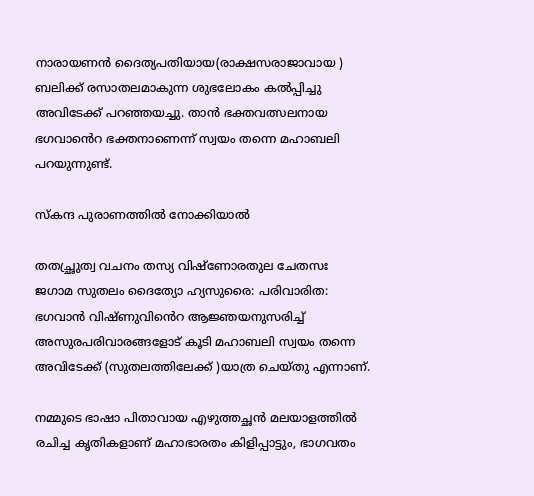നാരായണൻ ദൈത്യപതിയായ(രാക്ഷസരാജാവായ ) ബലിക്ക് രസാതലമാകുന്ന ശുഭലോകം കൽപ്പിച്ചു അവിടേക്ക് പറഞ്ഞയച്ചു. താൻ ഭക്തവത്സലനായ ഭഗവാൻെറ ഭക്തനാണെന്ന് സ്വയം തന്നെ മഹാബലി പറയുന്നുണ്ട്.

സ്‌കന്ദ പുരാണത്തിൽ നോക്കിയാൽ

തതച്ഛ്രുത്വ വചനം തസ്യ വിഷ്ണോരതുല ചേതസഃ
ജഗാമ സുതലം ദൈത്യോ ഹ്യസുരൈ: പരിവാരിത:
ഭഗവാൻ വിഷ്ണുവിൻെറ ആജ്ഞയനുസരിച്ച് അസുരപരിവാരങ്ങളോട് കൂടി മഹാബലി സ്വയം തന്നെ അവിടേക്ക് (സുതലത്തിലേക്ക് )യാത്ര ചെയ്‌തു എന്നാണ്.

നമ്മുടെ ഭാഷാ പിതാവായ എഴുത്തച്ഛൻ മലയാളത്തിൽ രചിച്ച കൃതികളാണ് മഹാഭാരതം കിളിപ്പാട്ടും, ഭാഗവതം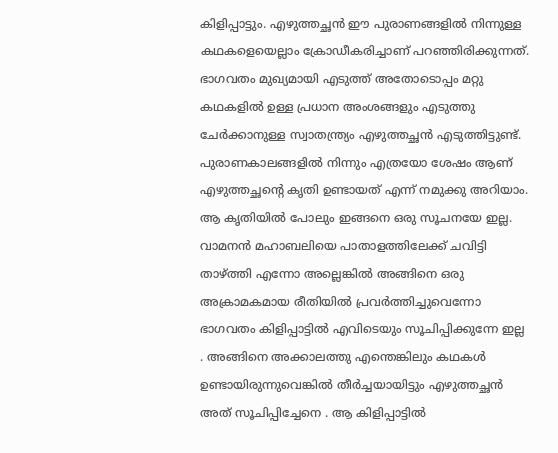കിളിപ്പാട്ടും. എഴുത്തച്ഛൻ ഈ പുരാണങ്ങളിൽ നിന്നുള്ള കഥകളെയെല്ലാം ക്രോഡീകരിച്ചാണ് പറഞ്ഞിരിക്കുന്നത്. ഭാഗവതം മുഖ്യമായി എടുത്ത് അതോടൊപ്പം മറ്റു കഥകളിൽ ഉള്ള പ്രധാന അംശങ്ങളും എടുത്തു ചേർക്കാനുള്ള സ്വാതന്ത്ര്യം എഴുത്തച്ഛൻ എടുത്തിട്ടുണ്ട്. പുരാണകാലങ്ങളിൽ നിന്നും എത്രയോ ശേഷം ആണ് എഴുത്തച്ഛന്റെ കൃതി ഉണ്ടായത് എന്ന് നമുക്കു അറിയാം. ആ കൃതിയിൽ പോലും ഇങ്ങനെ ഒരു സൂചനയേ ഇല്ല. വാമനൻ മഹാബലിയെ പാതാളത്തിലേക്ക് ചവിട്ടി താഴ്‌ത്തി എന്നോ അല്ലെങ്കിൽ അങ്ങിനെ ഒരു അക്രാമകമായ രീതിയിൽ പ്രവർത്തിച്ചുവെന്നോ ഭാഗവതം കിളിപ്പാട്ടിൽ എവിടെയും സൂചിപ്പിക്കുന്നേ ഇല്ല . അങ്ങിനെ അക്കാലത്തു എന്തെങ്കിലും കഥകൾ ഉണ്ടായിരുന്നുവെങ്കിൽ തീർച്ചയായിട്ടും എഴുത്തച്ഛൻ അത് സൂചിപ്പിച്ചേനെ . ആ കിളിപ്പാട്ടിൽ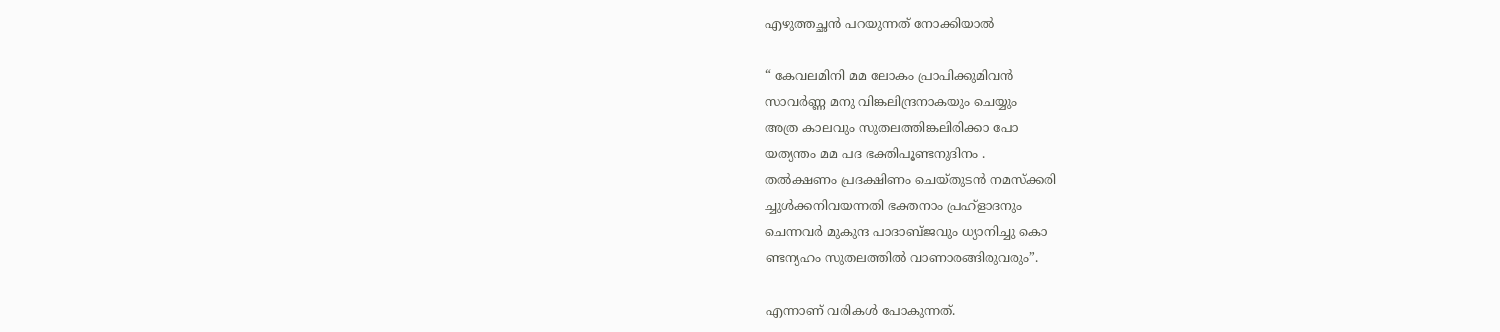എഴുത്തച്ഛൻ പറയുന്നത് നോക്കിയാൽ

“ കേവലമിനി മമ ലോകം പ്രാപിക്കുമിവൻ
സാവർണ്ണ മനു വിങ്കലിന്ദ്രനാകയും ചെയ്യും
അത്ര കാലവും സുതലത്തിങ്കലിരിക്കാ പോ
യത്യന്തം മമ പദ ഭക്തിപൂണ്ടനുദിനം .
തൽക്ഷണം പ്രദക്ഷിണം ചെയ്‌തുടൻ നമസ്ക്കരി
ച്ചുൾക്കനിവയന്നതി ഭക്തനാം പ്രഹ്ളാദനും
ചെന്നവർ മുകുന്ദ പാദാബ്‌ജവും ധ്യാനിച്ചു കൊ
ണ്ടന്യഹം സുതലത്തിൽ വാണാരങ്ങിരുവരും”.

എന്നാണ് വരികൾ പോകുന്നത്.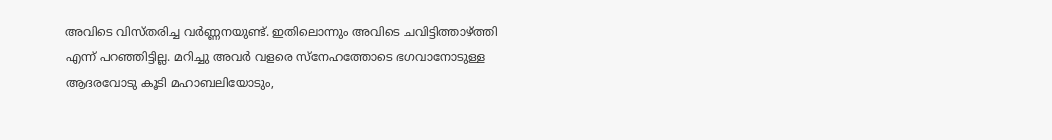അവിടെ വിസ്തരിച്ച വർണ്ണനയുണ്ട്. ഇതിലൊന്നും അവിടെ ചവിട്ടിത്താഴ്‌ത്തി എന്ന് പറഞ്ഞിട്ടില്ല. മറിച്ചു അവർ വളരെ സ്നേഹത്തോടെ ഭഗവാനോടുള്ള ആദരവോടു കൂടി മഹാബലിയോടും,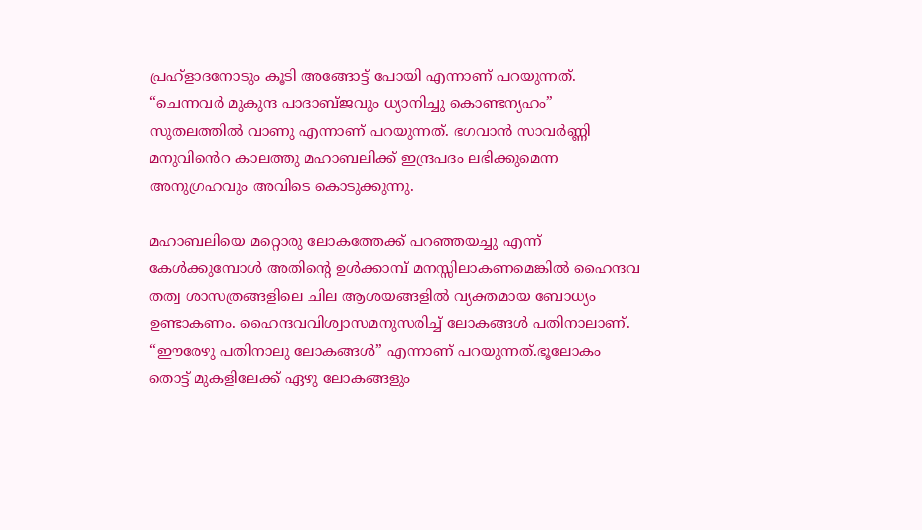പ്രഹ്ളാദനോടും കൂടി അങ്ങോട്ട് പോയി എന്നാണ് പറയുന്നത്. “ചെന്നവർ മുകുന്ദ പാദാബ്‌ജവും ധ്യാനിച്ചു കൊണ്ടന്യഹം” സുതലത്തിൽ വാണു എന്നാണ് പറയുന്നത്. ഭഗവാൻ സാവർണ്ണി മനുവിൻെറ കാലത്തു മഹാബലിക്ക് ഇന്ദ്രപദം ലഭിക്കുമെന്ന അനുഗ്രഹവും അവിടെ കൊടുക്കുന്നു.

മഹാബലിയെ മറ്റൊരു ലോകത്തേക്ക് പറഞ്ഞയച്ചു എന്ന് കേൾക്കുമ്പോൾ അതിന്റെ ഉൾക്കാമ്പ് മനസ്സിലാകണമെങ്കിൽ ഹൈന്ദവ തത്വ ശാസത്രങ്ങളിലെ ചില ആശയങ്ങളിൽ വ്യക്തമായ ബോധ്യം ഉണ്ടാകണം. ഹൈന്ദവവിശ്വാസമനുസരിച്ച് ലോകങ്ങൾ പതിനാലാണ്. “ഈരേഴു പതിനാലു ലോകങ്ങൾ” എന്നാണ് പറയുന്നത്.ഭൂലോകം തൊട്ട് മുകളിലേക്ക് ഏഴു ലോകങ്ങളും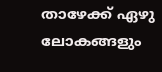താഴേക്ക് ഏഴു ലോകങ്ങളും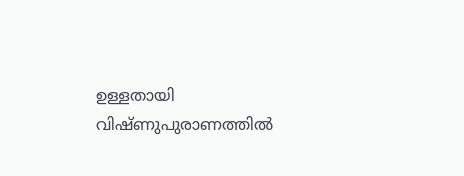ഉള്ളതായി വിഷ്ണുപുരാണത്തിൽ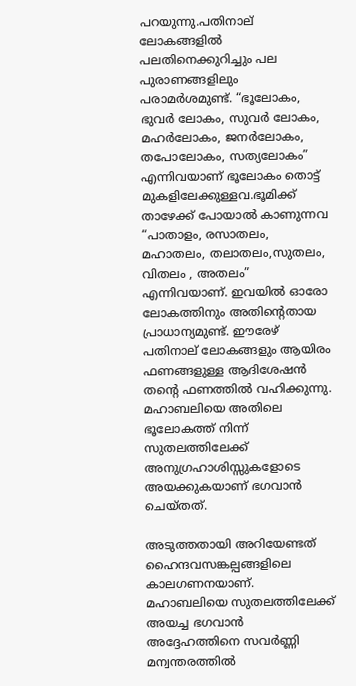പറയുന്നു.പതിനാല് ലോകങ്ങളിൽ പലതിനെക്കുറിച്ചും പല പുരാണങ്ങളിലും പരാമർശമുണ്ട്. “ഭൂലോകം, ഭുവർ ലോകം, സുവർ ലോകം, മഹർലോകം, ജനർലോകം, തപോലോകം, സത്യലോകം” എന്നിവയാണ് ഭൂലോകം തൊട്ട് മുകളിലേക്കുള്ളവ.ഭൂമിക്ക് താഴേക്ക് പോയാൽ കാണുന്നവ “പാതാളം, രസാതലം, മഹാതലം, തലാതലം,സുതലം, വിതലം , അതലം” എന്നിവയാണ്. ഇവയിൽ ഓരോ ലോകത്തിനും അതിന്റെതായ പ്രാധാന്യമുണ്ട്. ഈരേഴ് പതിനാല് ലോകങ്ങളും ആയിരം ഫണങ്ങളുള്ള ആദിശേഷൻ തന്റെ ഫണത്തിൽ വഹിക്കുന്നു. മഹാബലിയെ അതിലെ ഭൂലോകത്ത് നിന്ന് സുതലത്തിലേക്ക് അനുഗ്രഹാശിസ്സുകളോടെ അയക്കുകയാണ് ഭഗവാൻ ചെയ്തത്.

അടുത്തതായി അറിയേണ്ടത് ഹൈന്ദവസങ്കല്പങ്ങളിലെ കാലഗണനയാണ്. മഹാബലിയെ സുതലത്തിലേക്ക് അയച്ച ഭഗവാൻ അദ്ദേഹത്തിനെ സവർണ്ണി മന്വന്തരത്തിൽ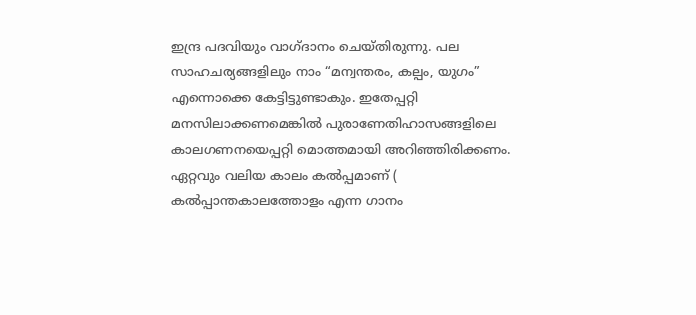ഇന്ദ്ര പദവിയും വാഗ്‌ദാനം ചെയ്തിരുന്നു. പല സാഹചര്യങ്ങളിലും നാം “മന്വന്തരം, കല്പം, യുഗം” എന്നൊക്കെ കേട്ടിട്ടുണ്ടാകും. ഇതേപ്പറ്റി മനസിലാക്കണമെങ്കില്‍ പുരാണേതിഹാസങ്ങളിലെ കാലഗണനയെപ്പറ്റി മൊത്തമായി അറിഞ്ഞിരിക്കണം.
ഏറ്റവും വലിയ കാലം കൽപ്പമാണ് ( കൽപ്പാന്തകാലത്തോളം എന്ന ഗാനം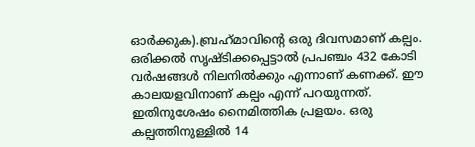ഓർക്കുക).ബ്രഹ്‌മാവിന്റെ ഒരു ദിവസമാണ് കല്പം. ഒരിക്കല്‍ സൃഷ്ടിക്കപ്പെട്ടാല്‍ പ്രപഞ്ചം 432 കോടി വര്‍ഷങ്ങ‍ള്‍ നിലനില്‍ക്കും എന്നാണ് കണക്ക്. ഈ കാലയളവിനാണ് കല്പം എന്ന് പറയുന്നത്. ഇതിനുശേഷം നൈമിത്തിക പ്രളയം. ഒരു കല്പത്തിനുള്ളില്‍ 14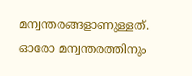മന്വന്തരങ്ങളാണുള്ളത്. ഓരോ മന്വന്തരത്തിനും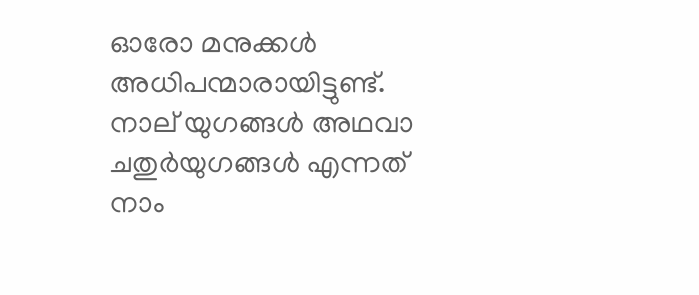ഓരോ മനുക്കൾ അധിപന്മാരായിട്ടുണ്ട്. നാല് യുഗങ്ങൾ അഥവാ ചതുർയുഗങ്ങൾ എന്നത് നാം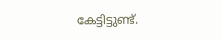കേട്ടിട്ടുണ്ട്.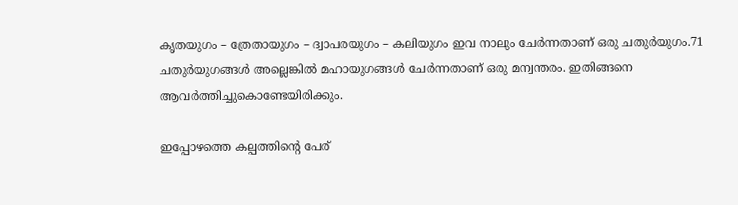കൃതയുഗം – ത്രേതായുഗം – ദ്വാപരയുഗം – കലിയുഗം ഇവ നാലും ചേര്‍ന്നതാണ് ഒരു ചതുർയുഗം.71 ചതുർയുഗങ്ങൾ അല്ലെങ്കില്‍ മഹായുഗങ്ങള്‍ ചേര്‍ന്നതാണ് ഒരു മന്വന്തരം. ഇതിങ്ങനെ ആവര്‍ത്തിച്ചുകൊണ്ടേയിരിക്കും.

ഇപ്പോഴത്തെ കല്പത്തിന്‍റെ പേര്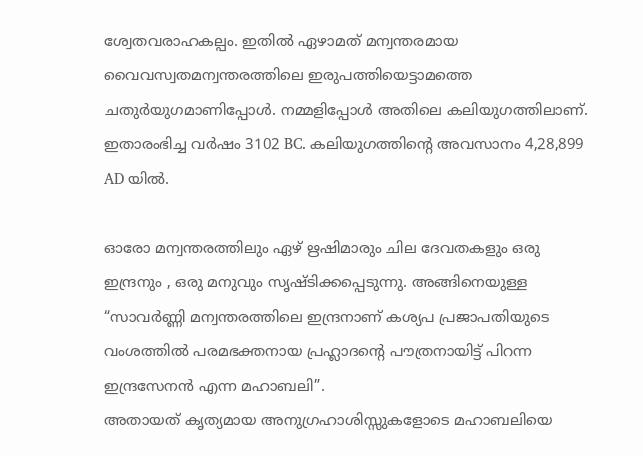ശ്വേതവരാഹകല്പം. ഇതില്‍ ഏഴാമത് മന്വന്തരമായ വൈവസ്വതമന്വന്തരത്തിലെ ഇരുപത്തിയെട്ടാമത്തെ ചതുർയുഗമാണിപ്പോള്‍. നമ്മളിപ്പോള്‍ അതിലെ കലിയുഗത്തിലാണ്. ഇതാരംഭിച്ച വര്‍ഷം 3102 BC. കലിയുഗത്തിന്‍റെ അവസാനം 4,28,899 AD യില്‍.

ഓരോ മന്വന്തരത്തിലും ഏഴ് ഋഷിമാരും ചില ദേവതകളും ഒരു ഇന്ദ്രനും , ഒരു മനുവും സൃഷ്ടിക്കപ്പെടുന്നു. അങ്ങിനെയുള്ള “സാവർണ്ണി മന്വന്തരത്തിലെ ഇന്ദ്രനാണ് കശ്യപ പ്രജാപതിയുടെ വംശത്തിൽ പരമഭക്തനായ പ്രഹ്ലാദന്റെ പൗത്രനായിട്ട് പിറന്ന ഇന്ദ്രസേനൻ എന്ന മഹാബലി”.
അതായത് കൃത്യമായ അനുഗ്രഹാശിസ്സുകളോടെ മഹാബലിയെ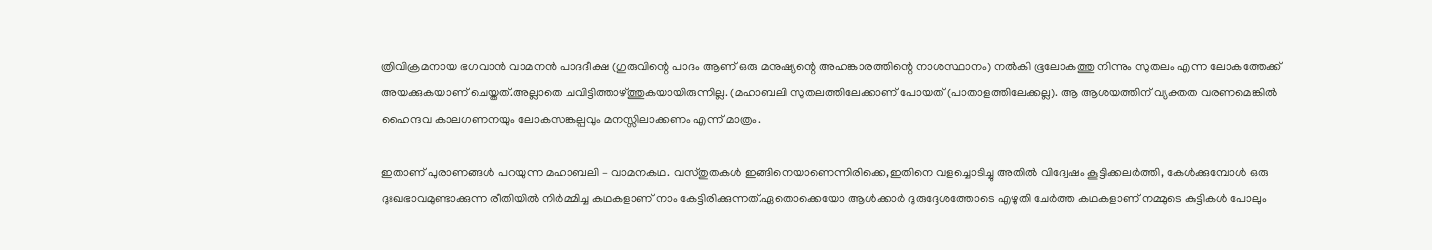ത്രിവിക്രമനായ ഭഗവാൻ വാമനൻ പാദദീക്ഷ (ഗുരുവിന്റെ പാദം ആണ് ഒരു മനുഷ്യന്റെ അഹങ്കാരത്തിന്റെ നാശസ്ഥാനം) നൽകി ഭൂലോകത്തു നിന്നും സുതലം എന്ന ലോകത്തേക്ക് അയക്കുകയാണ് ചെയ്തത്.അല്ലാതെ ചവിട്ടിത്താഴ്‌ത്തുകയായിരുന്നില്ല. (മഹാബലി സുതലത്തിലേക്കാണ് പോയത് (പാതാളത്തിലേക്കല്ല). ആ ആശയത്തിന് വ്യക്തത വരണമെങ്കിൽ ഹൈന്ദവ കാലഗണനയും ലോകസങ്കല്പവും മനസ്സിലാക്കണം എന്ന് മാത്രം.

ഇതാണ് പുരാണങ്ങൾ പറയുന്ന മഹാബലി – വാമനകഥ. വസ്തുതകൾ ഇങ്ങിനെയാണെന്നിരിക്കെ,ഇതിനെ വളച്ചൊടിച്ചു അതിൽ വിദ്വേഷം കൂട്ടിക്കലർത്തി, കേൾക്കുമ്പോൾ ഒരു ദുഃഖഭാവമുണ്ടാക്കുന്ന രീതിയിൽ നിർമ്മിച്ച കഥകളാണ് നാം കേട്ടിരിക്കുന്നത്.ഏതൊക്കെയോ ആൾക്കാർ ദുരുദ്ദേശത്തോടെ എഴുതി ചേർത്ത കഥകളാണ് നമ്മുടെ കുട്ടികൾ പോലും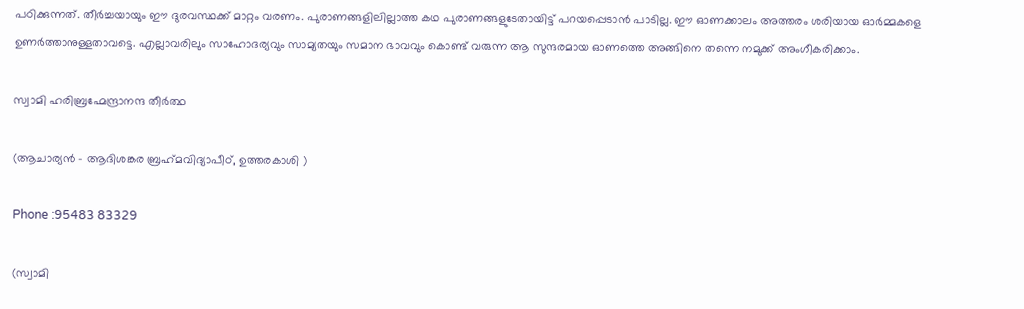പഠിക്കുന്നത്. തീർച്ചയായും ഈ ദുരവസ്ഥക്ക് മാറ്റം വരണം. പുരാണങ്ങളിലില്ലാത്ത കഥ പുരാണങ്ങളുടേതായിട്ട് പറയപ്പെടാൻ പാടില്ല. ഈ ഓണക്കാലം അത്തരം ശരിയായ ഓർമ്മകളെ ഉണർത്താനുള്ളതാവട്ടെ. എല്ലാവരിലും സാഹോദര്യവും സാമ്യതയും സമാന ഭാവവും കൊണ്ട് വരുന്ന ആ സുന്ദരമായ ഓണത്തെ അങ്ങിനെ തന്നെ നമുക്ക് അംഗീകരിക്കാം.

സ്വാമി ഹരിബ്രഹ്മേന്ദ്രാനന്ദ തീർത്ഥ

(ആചാര്യൻ – ആദിശങ്കര ബ്രഹ്‌മവിദ്യാപീഠ്, ഉത്തരകാശി )

Phone :95483 83329

(സ്വാമി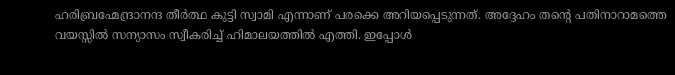ഹരിബ്രഹ്മേന്ദ്രാനന്ദ തീർത്ഥ കുട്ടി സ്വാമി എന്നാണ് പരക്കെ അറിയപ്പെടുന്നത്. അദ്ദേഹം തന്റെ പതിനാറാമത്തെ വയസ്സിൽ സന്യാസം സ്വീകരിച്ച് ഹിമാലയത്തിൽ എത്തി. ഇപ്പോൾ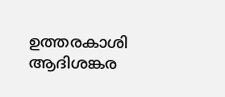ഉത്തരകാശി ആദിശങ്കര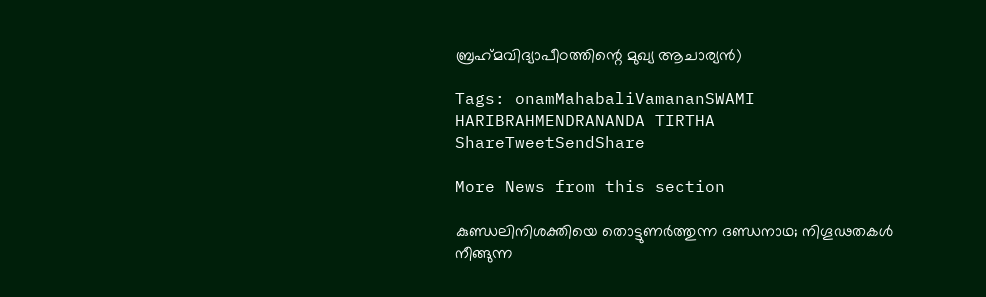ബ്രഹ്‌മവിദ്യാപീഠത്തിന്റെ മുഖ്യ ആചാര്യൻ)

Tags: onamMahabaliVamananSWAMI HARIBRAHMENDRANANDA TIRTHA
ShareTweetSendShare

More News from this section

കുണ്ഡലിനിശക്തിയെ തൊട്ടുണർത്തുന്ന ദണ്ഡനാഥ; നിഗൂഢതകൾ നീങ്ങുന്ന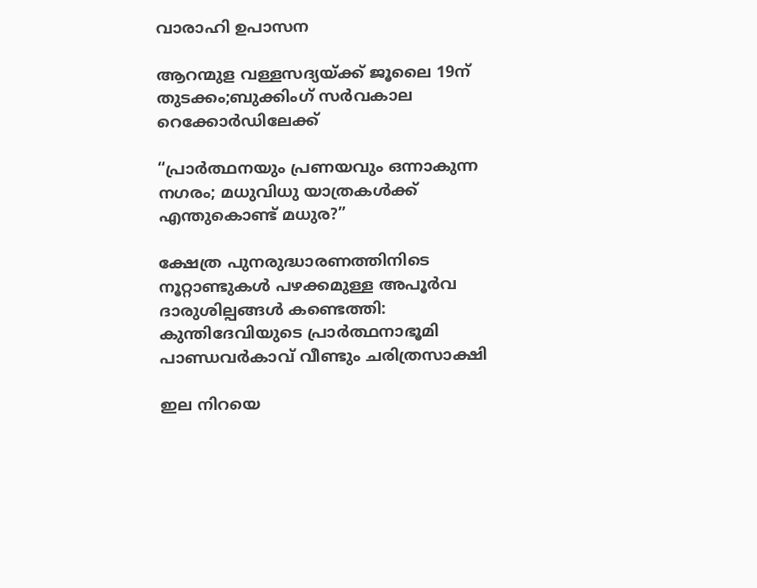വാരാഹി ഉപാസന

ആറന്മുള വള്ളസദ്യയ്‌ക്ക് ജൂലൈ 19ന് തുടക്കം;ബുക്കിംഗ് സർവകാല റെക്കോർഡിലേക്ക്

“പ്രാർത്ഥനയും പ്രണയവും ഒന്നാകുന്ന നഗരം; മധുവിധു യാത്രകൾക്ക് എന്തുകൊണ്ട് മധുര?”

ക്ഷേത്ര പുനരുദ്ധാരണത്തിനിടെ നൂറ്റാണ്ടുകൾ പഴക്കമുള്ള അപൂർവ ദാരുശില്പങ്ങൾ കണ്ടെത്തി: കുന്തിദേവിയുടെ പ്രാർത്ഥനാഭൂമി പാണ്ഡവർകാവ് വീണ്ടും ചരിത്രസാക്ഷി

ഇല നിറയെ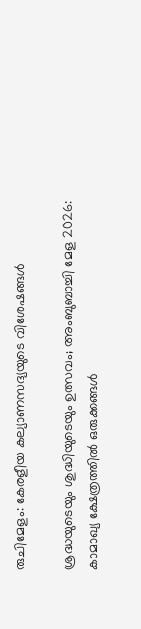രുചിമേളം: കേരളീയ കല്യാണസദ്യയുടെ വിശേഷങ്ങൾ

ശ്രദ്ധയുടെയും ശുദ്ധിയുടെയും ഉത്സവം; അംബുബാച്ചി മേള 2026: കാമാഖ്യ ക്ഷേത്രത്തിൽ ഒരുക്കങ്ങൾ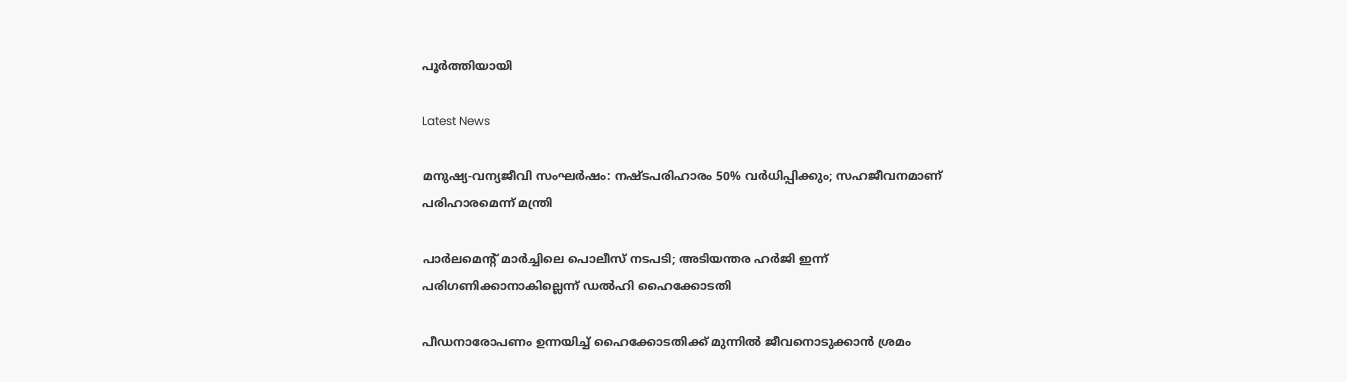പൂർത്തിയായി

Latest News

മനുഷ്യ-വന്യജീവി സംഘർഷം: നഷ്ടപരിഹാരം 50% വർധിപ്പിക്കും; സഹജീവനമാണ് പരിഹാരമെന്ന് മന്ത്രി

പാർലമെന്റ് മാർച്ചിലെ പൊലീസ് നടപടി; അടിയന്തര ഹർജി ഇന്ന് പരിഗണിക്കാനാകില്ലെന്ന് ഡൽഹി ഹൈക്കോടതി

പീഡനാരോപണം ഉന്നയിച്ച് ഹൈക്കോടതിക്ക് മുന്നിൽ ജീവനൊടുക്കാൻ ശ്രമം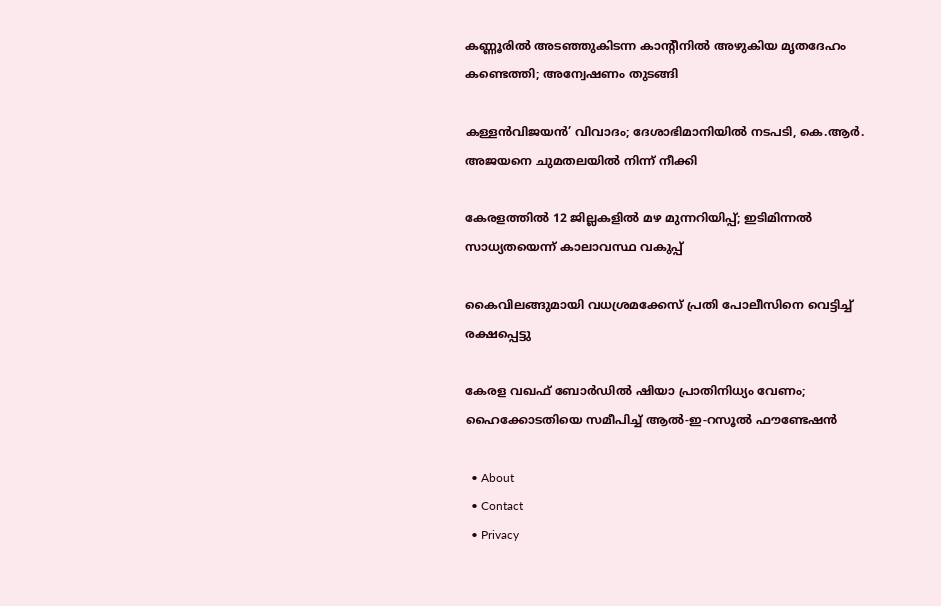കണ്ണൂരിൽ അടഞ്ഞുകിടന്ന കാന്റീനിൽ അഴുകിയ മൃതദേഹം കണ്ടെത്തി; അന്വേഷണം തുടങ്ങി

കള്ളൻവിജയൻ’ വിവാദം; ദേശാഭിമാനിയിൽ നടപടി, കെ.ആർ. അജയനെ ചുമതലയിൽ നിന്ന് നീക്കി

കേരളത്തിൽ 12 ജില്ലകളിൽ മഴ മുന്നറിയിപ്പ്; ഇടിമിന്നൽ സാധ്യതയെന്ന് കാലാവസ്ഥ വകുപ്പ്

കൈവിലങ്ങുമായി വധശ്രമക്കേസ് പ്രതി പോലീസിനെ വെട്ടിച്ച് രക്ഷപ്പെട്ടു

കേരള വഖഫ് ബോർഡിൽ ഷിയാ പ്രാതിനിധ്യം വേണം; ഹൈക്കോടതിയെ സമീപിച്ച് ആൽ-ഇ-റസൂൽ ഫൗണ്ടേഷൻ

  • About
  • Contact
  • Privacy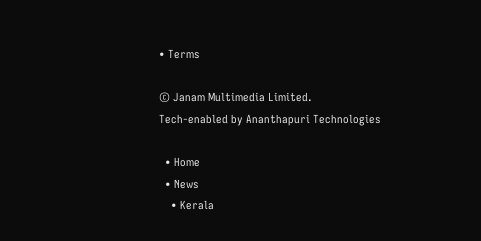• Terms

© Janam Multimedia Limited.
Tech-enabled by Ananthapuri Technologies

  • Home
  • News
    • Kerala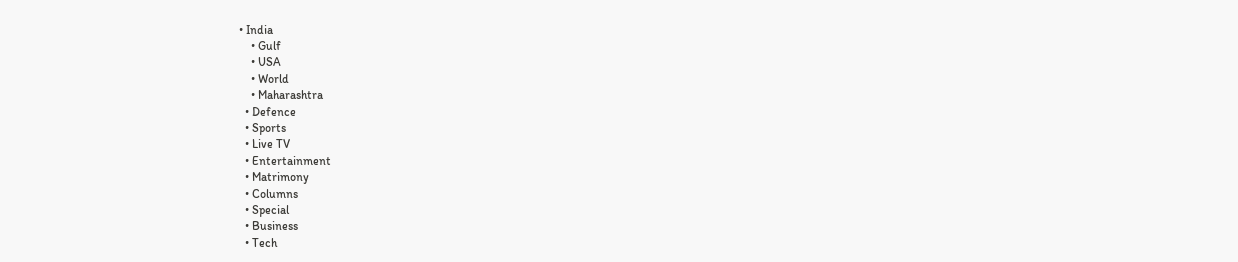• India
    • Gulf
    • USA
    • World
    • Maharashtra
  • Defence
  • Sports
  • Live TV
  • Entertainment
  • Matrimony
  • Columns
  • Special
  • Business
  • Tech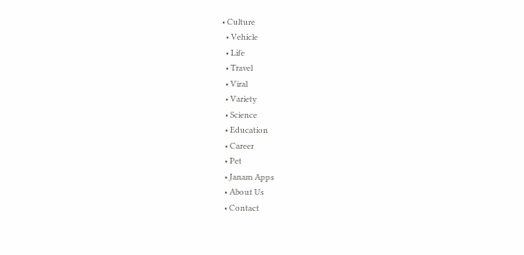• Culture
  • Vehicle
  • Life
  • Travel
  • Viral
  • Variety
  • Science
  • Education
  • Career
  • Pet
  • Janam Apps
  • About Us
  • Contact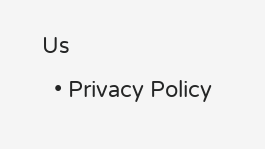Us
  • Privacy Policy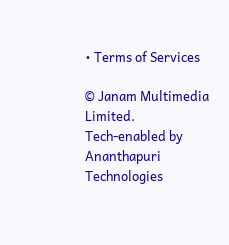• Terms of Services

© Janam Multimedia Limited.
Tech-enabled by Ananthapuri Technologies